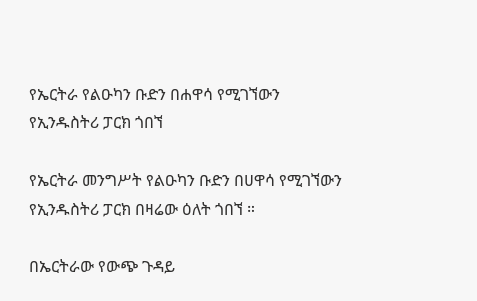የኤርትራ የልዑካን ቡድን በሐዋሳ የሚገኘውን የኢንዱስትሪ ፓርክ ጎበኘ

የኤርትራ መንግሥት የልዑካን ቡድን በሀዋሳ የሚገኘውን የኢንዱስትሪ ፓርክ በዛሬው ዕለት ጎበኘ ።

በኤርትራው የውጭ ጉዳይ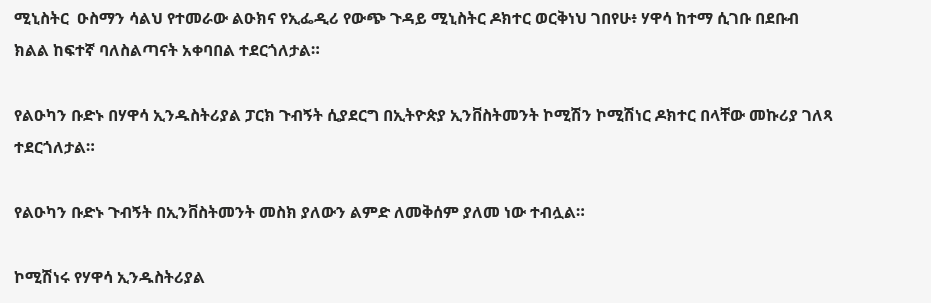ሚኒስትር  ዑስማን ሳልህ የተመራው ልዑክና የኢፌዲሪ የውጭ ጉዳይ ሚኒስትር ዶክተር ወርቅነህ ገበየሁ፥ ሃዋሳ ከተማ ሲገቡ በደቡብ ክልል ከፍተኛ ባለስልጣናት አቀባበል ተደርጎለታል።

የልዑካን ቡድኑ በሃዋሳ ኢንዱስትሪያል ፓርክ ጉብኝት ሲያደርግ በኢትዮጵያ ኢንቨስትመንት ኮሚሽን ኮሚሽነር ዶክተር በላቸው መኩሪያ ገለጻ ተደርጎለታል።

የልዑካን ቡድኑ ጉብኝት በኢንቨስትመንት መስክ ያለውን ልምድ ለመቅሰም ያለመ ነው ተብሏል።

ኮሚሽነሩ የሃዋሳ ኢንዱስትሪያል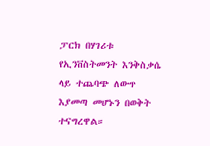ፓርክ በሃገሪቱ የኢንቨስትመንት እንቅስቃሴ ላይ ተጨባጭ ለውጥ እያመጣ መሆኑን በወቅት ተናግረዋል።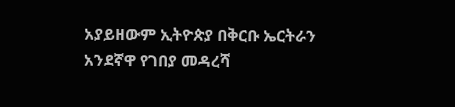አያይዘውም ኢትዮጵያ በቅርቡ ኤርትራን አንደኛዋ የገበያ መዳረሻ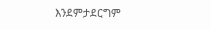እንደምታደርግም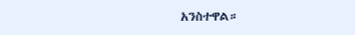አንስተዋል።